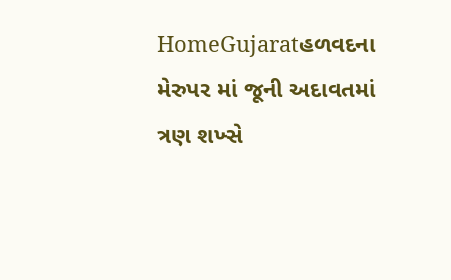HomeGujaratહળવદના મેરુપર માં જૂની અદાવતમાં ત્રણ શખ્સે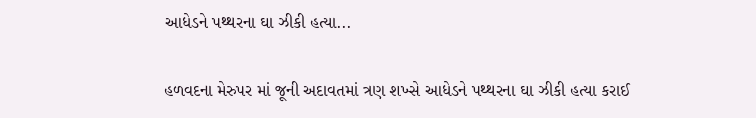આધેડને પથ્થરના ઘા ઝીકી હત્યા...

હળવદના મેરુપર માં જૂની અદાવતમાં ત્રણ શખ્સે આધેડને પથ્થરના ઘા ઝીકી હત્યા કરાઈ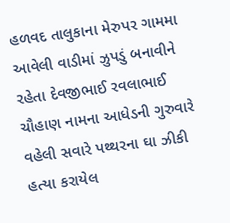હળવદ તાલુકાના મેરુપર ગામમા આવેલી વાડીમાં ઝુપડું બનાવીને રહેતા દેવજીભાઈ રવલાભાઈ ચૌહાણ નામના આધેડની ગુરુવારે વહેલી સવારે પથ્થરના ઘા ઝીકી હત્યા કરાયેલ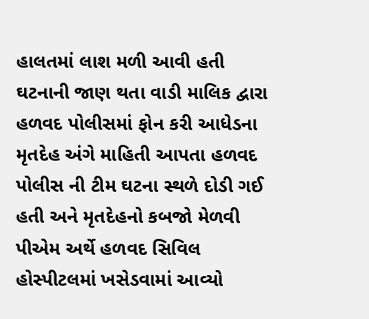હાલતમાં લાશ મળી આવી હતી ઘટનાની જાણ થતા વાડી માલિક દ્વારા હળવદ પોલીસમાં ફોન કરી આધેડના મૃતદેહ અંગે માહિતી આપતા હળવદ પોલીસ ની ટીમ ઘટના સ્થળે દોડી ગઈ હતી અને મૃતદેહનો કબજો મેળવી પીએમ અર્થે હળવદ સિવિલ હોસ્પીટલમાં ખસેડવામાં આવ્યો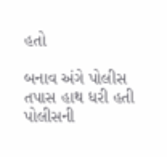હતો

બનાવ અંગે પોલીસ તપાસ હાથ ધરી હતી પોલીસની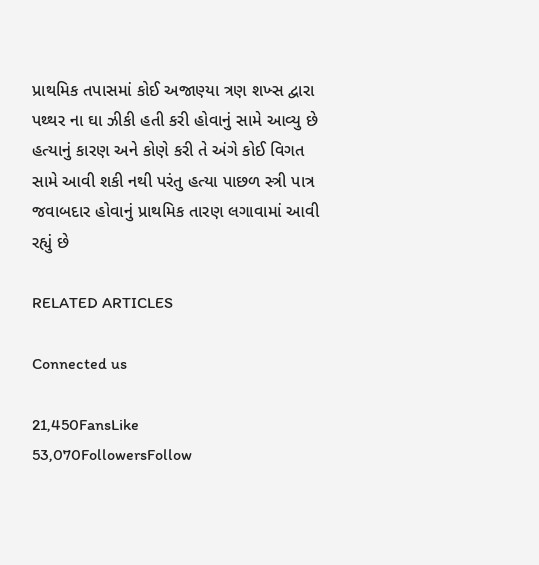પ્રાથમિક તપાસમાં કોઈ અજાણ્યા ત્રણ શખ્સ દ્વારા પથ્થર ના ઘા ઝીકી હતી કરી હોવાનું સામે આવ્યુ છે હત્યાનું કારણ અને કોણે કરી તે અંગે કોઈ વિગત સામે આવી શકી નથી પરંતુ હત્યા પાછળ સ્ત્રી પાત્ર જવાબદાર હોવાનું પ્રાથમિક તારણ લગાવામાં આવી રહ્યું છે

RELATED ARTICLES

Connected us

21,450FansLike
53,070FollowersFollow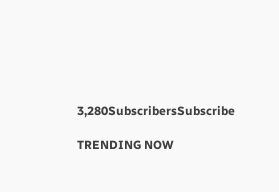3,280SubscribersSubscribe

TRENDING NOW